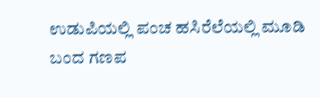ಉಡುಪಿಯಲ್ಲಿ ಪಂಚ ಹಸಿರೆಲೆಯಲ್ಲಿ ಮೂಡಿ ಬಂದ ಗಣಪ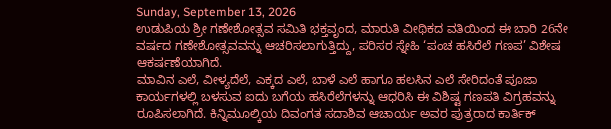Sunday, September 13, 2026
ಉಡುಪಿಯ ಶ್ರೀ ಗಣೇಶೋತ್ಸವ ಸಮಿತಿ ಭಕ್ತವೃಂದ, ಮಾರುತಿ ವೀಥಿಕದ ವತಿಯಿಂದ ಈ ಬಾರಿ 26ನೇ ವರ್ಷದ ಗಣೇಶೋತ್ಸವವನ್ನು ಆಚರಿಸಲಾಗುತ್ತಿದ್ದು, ಪರಿಸರ ಸ್ನೇಹಿ ‘ಪಂಚ ಹಸಿರೆಲೆ ಗಣಪ’ ವಿಶೇಷ ಆಕರ್ಷಣೆಯಾಗಿದೆ.
ಮಾವಿನ ಎಲೆ, ವೀಳ್ಯದೆಲೆ, ಎಕ್ಕದ ಎಲೆ, ಬಾಳೆ ಎಲೆ ಹಾಗೂ ಹಲಸಿನ ಎಲೆ ಸೇರಿದಂತೆ ಪೂಜಾ ಕಾರ್ಯಗಳಲ್ಲಿ ಬಳಸುವ ಐದು ಬಗೆಯ ಹಸಿರೆಲೆಗಳನ್ನು ಆಧರಿಸಿ ಈ ವಿಶಿಷ್ಟ ಗಣಪತಿ ವಿಗ್ರಹವನ್ನು ರೂಪಿಸಲಾಗಿದೆ. ಕಿನ್ನಿಮೂಲ್ಕಿಯ ದಿವಂಗತ ಸದಾಶಿವ ಆಚಾರ್ಯ ಅವರ ಪುತ್ರರಾದ ಕಾರ್ತಿಕ್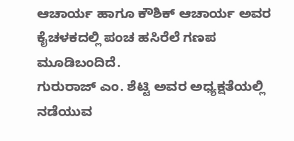ಆಚಾರ್ಯ ಹಾಗೂ ಕೌಶಿಕ್ ಆಚಾರ್ಯ ಅವರ ಕೈಚಳಕದಲ್ಲಿ ಪಂಚ ಹಸಿರೆಲೆ ಗಣಪ ಮೂಡಿಬಂದಿದೆ.
ಗುರುರಾಜ್ ಎಂ. ಶೆಟ್ಟಿ ಅವರ ಅಧ್ಯಕ್ಷತೆಯಲ್ಲಿ ನಡೆಯುವ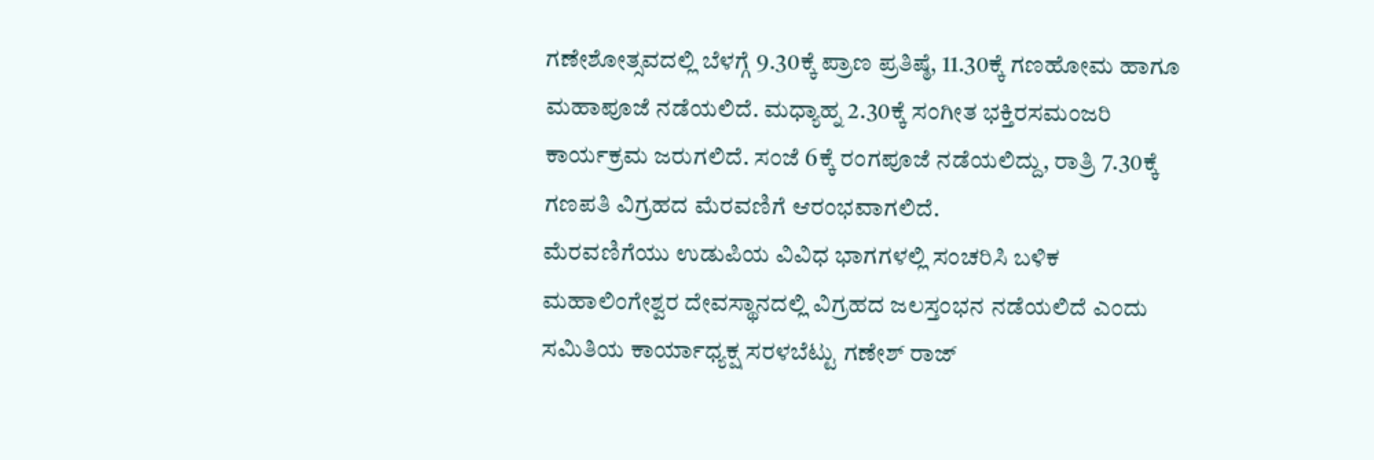ಗಣೇಶೋತ್ಸವದಲ್ಲಿ ಬೆಳಗ್ಗೆ 9.30ಕ್ಕೆ ಪ್ರಾಣ ಪ್ರತಿಷ್ಠೆ, 11.30ಕ್ಕೆ ಗಣಹೋಮ ಹಾಗೂ ಮಹಾಪೂಜೆ ನಡೆಯಲಿದೆ. ಮಧ್ಯಾಹ್ನ 2.30ಕ್ಕೆ ಸಂಗೀತ ಭಕ್ತಿರಸಮಂಜರಿ ಕಾರ್ಯಕ್ರಮ ಜರುಗಲಿದೆ. ಸಂಜೆ 6ಕ್ಕೆ ರಂಗಪೂಜೆ ನಡೆಯಲಿದ್ದು, ರಾತ್ರಿ 7.30ಕ್ಕೆ ಗಣಪತಿ ವಿಗ್ರಹದ ಮೆರವಣಿಗೆ ಆರಂಭವಾಗಲಿದೆ.
ಮೆರವಣಿಗೆಯು ಉಡುಪಿಯ ವಿವಿಧ ಭಾಗಗಳಲ್ಲಿ ಸಂಚರಿಸಿ ಬಳಿಕ ಮಹಾಲಿಂಗೇಶ್ವರ ದೇವಸ್ಥಾನದಲ್ಲಿ ವಿಗ್ರಹದ ಜಲಸ್ತಂಭನ ನಡೆಯಲಿದೆ ಎಂದು ಸಮಿತಿಯ ಕಾರ್ಯಾಧ್ಯಕ್ಷ ಸರಳಬೆಟ್ಟು ಗಣೇಶ್ ರಾಜ್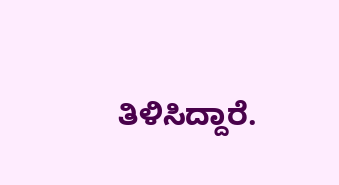ತಿಳಿಸಿದ್ದಾರೆ.